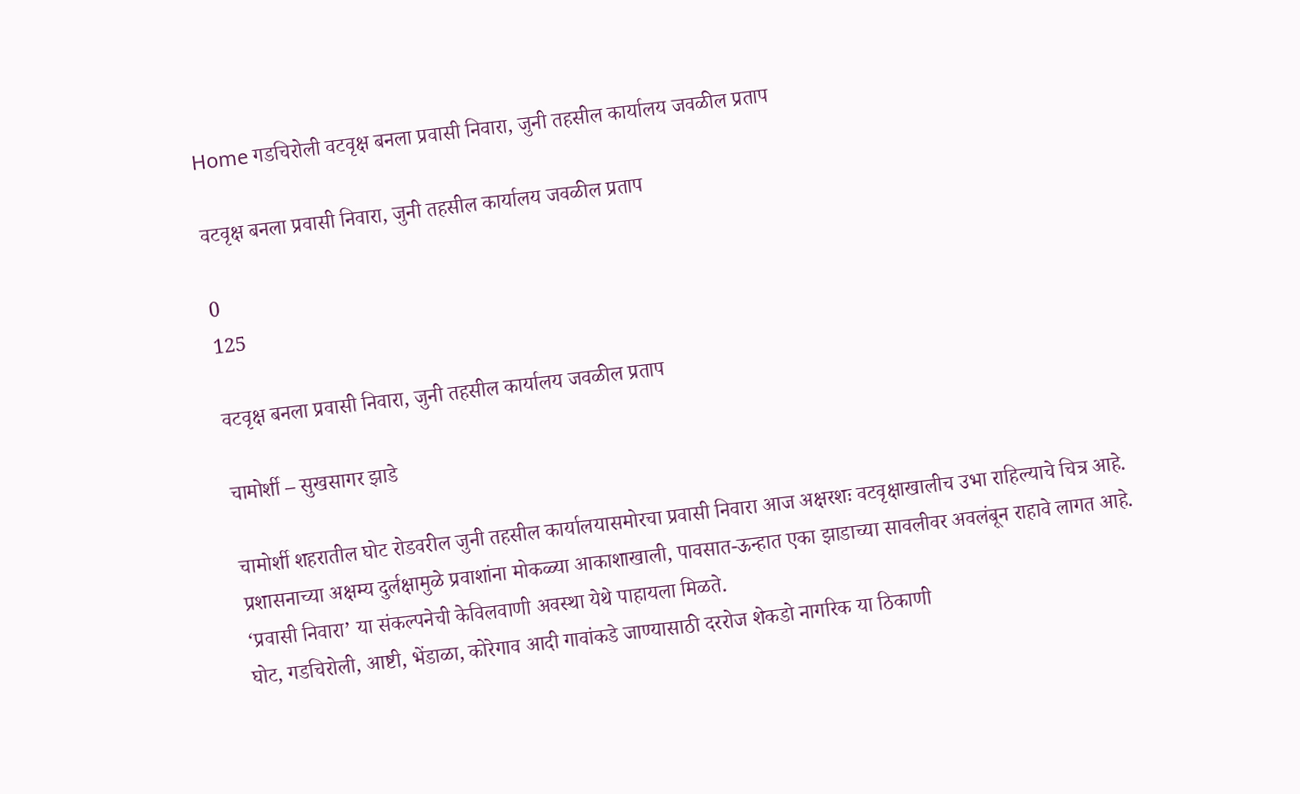Home गडचिरोली वटवृक्ष बनला प्रवासी निवारा, जुनी तहसील कार्यालय जवळील प्रताप

वटवृक्ष बनला प्रवासी निवारा, जुनी तहसील कार्यालय जवळील प्रताप

0
125

वटवृक्ष बनला प्रवासी निवारा, जुनी तहसील कार्यालय जवळील प्रताप

चामोर्शी – सुखसागर झाडे

चामोर्शी शहरातील घोट रोडवरील जुनी तहसील कार्यालयासमोरचा प्रवासी निवारा आज अक्षरशः वटवृक्षाखालीच उभा राहिल्याचे चित्र आहे. प्रशासनाच्या अक्षम्य दुर्लक्षामुळे प्रवाशांना मोकळ्या आकाशाखाली, पावसात-ऊन्हात एका झाडाच्या सावलीवर अवलंबून राहावे लागत आहे. ‘प्रवासी निवारा’ या संकल्पनेची केविलवाणी अवस्था येथे पाहायला मिळते.
घोट, गडचिरोली, आष्टी, भेंडाळा, कोरेगाव आदी गावांकडे जाण्यासाठी दररोज शेकडो नागरिक या ठिकाणी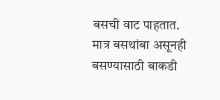बसची वाट पाहतात. मात्र बसथांबा असूनही बसण्यासाठी बाकडी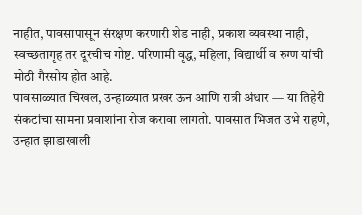नाहीत, पावसापासून संरक्षण करणारी शेड नाही, प्रकाश व्यवस्था नाही, स्वच्छतागृह तर दूरचीच गोष्ट. परिणामी वृद्ध, महिला, विद्यार्थी व रुग्ण यांची मोठी गैरसोय होत आहे.
पावसाळ्यात चिखल, उन्हाळ्यात प्रखर ऊन आणि रात्री अंधार — या तिहेरी संकटांचा सामना प्रवाशांना रोज करावा लागतो. पावसात भिजत उभे राहणे, उन्हात झाडाखाली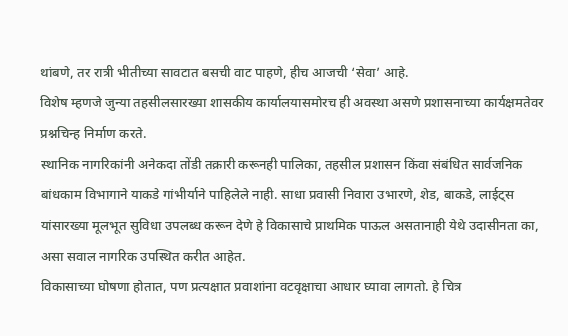थांबणे, तर रात्री भीतीच्या सावटात बसची वाट पाहणे, हीच आजची ‘सेवा’ आहे.
विशेष म्हणजे जुन्या तहसीलसारख्या शासकीय कार्यालयासमोरच ही अवस्था असणे प्रशासनाच्या कार्यक्षमतेवर प्रश्नचिन्ह निर्माण करते.
स्थानिक नागरिकांनी अनेकदा तोंडी तक्रारी करूनही पालिका, तहसील प्रशासन किंवा संबंधित सार्वजनिक बांधकाम विभागाने याकडे गांभीर्याने पाहिलेले नाही. साधा प्रवासी निवारा उभारणे, शेड, बाकडे, लाईट्स यांसारख्या मूलभूत सुविधा उपलब्ध करून देणे हे विकासाचे प्राथमिक पाऊल असतानाही येथे उदासीनता का, असा सवाल नागरिक उपस्थित करीत आहेत.
विकासाच्या घोषणा होतात, पण प्रत्यक्षात प्रवाशांना वटवृक्षाचा आधार घ्यावा लागतो. हे चित्र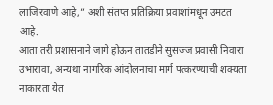लाजिरवाणे आहे,” अशी संतप्त प्रतिक्रिया प्रवाशांमधून उमटत आहे.
आता तरी प्रशासनाने जागे होऊन तातडीने सुसज्ज प्रवासी निवारा उभारावा, अन्यथा नागरिक आंदोलनाचा मार्ग पत्करण्याची शक्यता नाकारता येत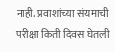नाही. प्रवाशांच्या संयमाची परीक्षा किती दिवस घेतली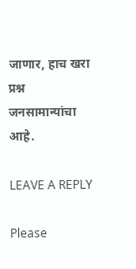जाणार, हाच खरा प्रश्न जनसामान्यांचा आहे.

LEAVE A REPLY

Please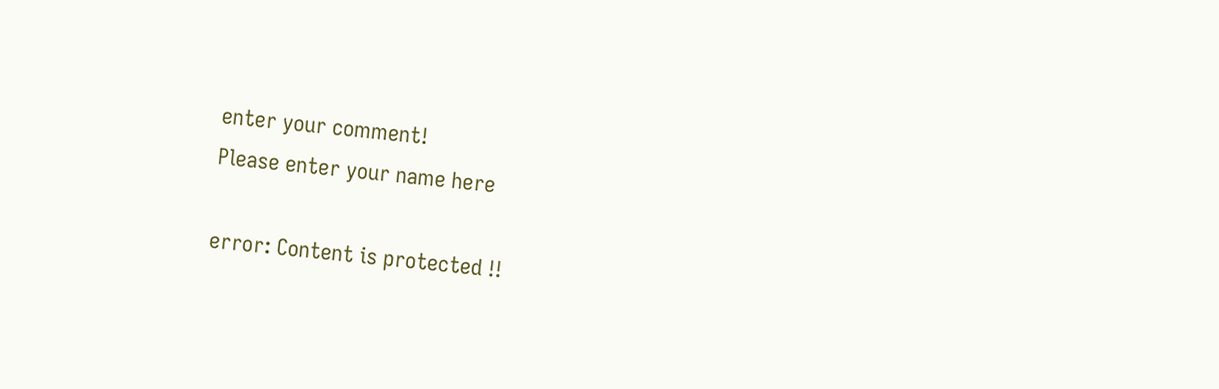enter your comment!
Please enter your name here

error: Content is protected !!